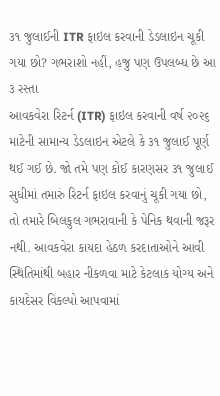૩૧ જુલાઈની ITR ફાઇલ કરવાની ડેડલાઇન ચૂકી ગયા છો? ગભરાશો નહીં, હજુ પણ ઉપલબ્ધ છે આ ૩ રસ્તા
આવકવેરા રિટર્ન (ITR) ફાઇલ કરવાની વર્ષ ૨૦૨૬ માટેની સામાન્ય ડેડલાઇન એટલે કે ૩૧ જુલાઈ પૂર્ણ થઈ ગઈ છે. જો તમે પણ કોઈ કારણસર ૩૧ જુલાઈ સુધીમાં તમારું રિટર્ન ફાઇલ કરવાનું ચૂકી ગયા છો, તો તમારે બિલકુલ ગભરાવાની કે પેનિક થવાની જરૂર નથી. આવકવેરા કાયદા હેઠળ કરદાતાઓને આવી સ્થિતિમાંથી બહાર નીકળવા માટે કેટલાક યોગ્ય અને કાયદેસર વિકલ્પો આપવામાં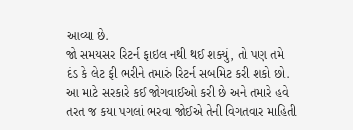આવ્યા છે.
જો સમયસર રિટર્ન ફાઇલ નથી થઈ શક્યું, તો પણ તમે દંડ કે લેટ ફી ભરીને તમારું રિટર્ન સબમિટ કરી શકો છો. આ માટે સરકારે કઈ જોગવાઈઓ કરી છે અને તમારે હવે તરત જ કયા પગલાં ભરવા જોઈએ તેની વિગતવાર માહિતી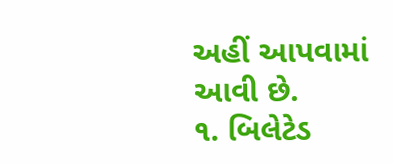અહીં આપવામાં આવી છે.
૧. બિલેટેડ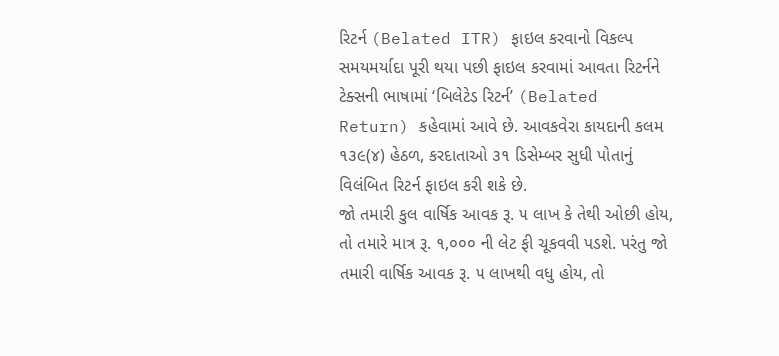રિટર્ન (Belated ITR) ફાઇલ કરવાનો વિકલ્પ
સમયમર્યાદા પૂરી થયા પછી ફાઇલ કરવામાં આવતા રિટર્નને ટેક્સની ભાષામાં ‘બિલેટેડ રિટર્ન’ (Belated Return) કહેવામાં આવે છે. આવકવેરા કાયદાની કલમ ૧૩૯(૪) હેઠળ, કરદાતાઓ ૩૧ ડિસેમ્બર સુધી પોતાનું વિલંબિત રિટર્ન ફાઇલ કરી શકે છે.
જો તમારી કુલ વાર્ષિક આવક રૂ. ૫ લાખ કે તેથી ઓછી હોય, તો તમારે માત્ર રૂ. ૧,૦૦૦ ની લેટ ફી ચૂકવવી પડશે. પરંતુ જો તમારી વાર્ષિક આવક રૂ. ૫ લાખથી વધુ હોય, તો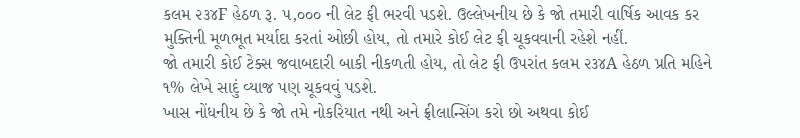કલમ ૨૩૪F હેઠળ રૂ. ૫,૦૦૦ ની લેટ ફી ભરવી પડશે. ઉલ્લેખનીય છે કે જો તમારી વાર્ષિક આવક કર મુક્તિની મૂળભૂત મર્યાદા કરતાં ઓછી હોય, તો તમારે કોઈ લેટ ફી ચૂકવવાની રહેશે નહીં.
જો તમારી કોઈ ટેક્સ જવાબદારી બાકી નીકળતી હોય, તો લેટ ફી ઉપરાંત કલમ ૨૩૪A હેઠળ પ્રતિ મહિને ૧% લેખે સાદું વ્યાજ પણ ચૂકવવું પડશે.
ખાસ નોંધનીય છે કે જો તમે નોકરિયાત નથી અને ફ્રીલાન્સિંગ કરો છો અથવા કોઈ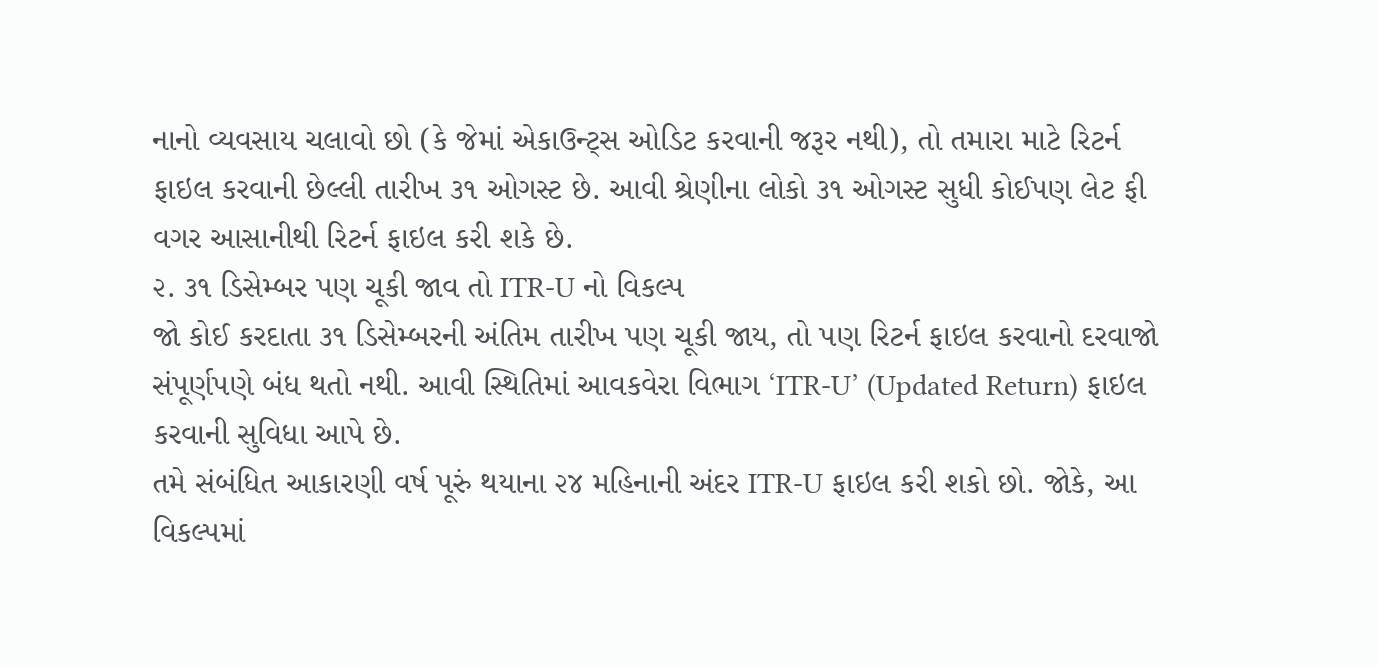નાનો વ્યવસાય ચલાવો છો (કે જેમાં એકાઉન્ટ્સ ઓડિટ કરવાની જરૂર નથી), તો તમારા માટે રિટર્ન ફાઇલ કરવાની છેલ્લી તારીખ ૩૧ ઓગસ્ટ છે. આવી શ્રેણીના લોકો ૩૧ ઓગસ્ટ સુધી કોઈપણ લેટ ફી વગર આસાનીથી રિટર્ન ફાઇલ કરી શકે છે.
૨. ૩૧ ડિસેમ્બર પણ ચૂકી જાવ તો ITR-U નો વિકલ્પ
જો કોઈ કરદાતા ૩૧ ડિસેમ્બરની અંતિમ તારીખ પણ ચૂકી જાય, તો પણ રિટર્ન ફાઇલ કરવાનો દરવાજો સંપૂર્ણપણે બંધ થતો નથી. આવી સ્થિતિમાં આવકવેરા વિભાગ ‘ITR-U’ (Updated Return) ફાઇલ કરવાની સુવિધા આપે છે.
તમે સંબંધિત આકારણી વર્ષ પૂરું થયાના ૨૪ મહિનાની અંદર ITR-U ફાઇલ કરી શકો છો. જોકે, આ વિકલ્પમાં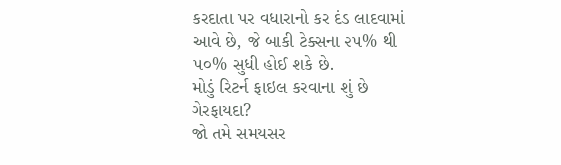કરદાતા પર વધારાનો કર દંડ લાદવામાં આવે છે, જે બાકી ટેક્સના ૨૫% થી ૫૦% સુધી હોઈ શકે છે.
મોડું રિટર્ન ફાઇલ કરવાના શું છે ગેરફાયદા?
જો તમે સમયસર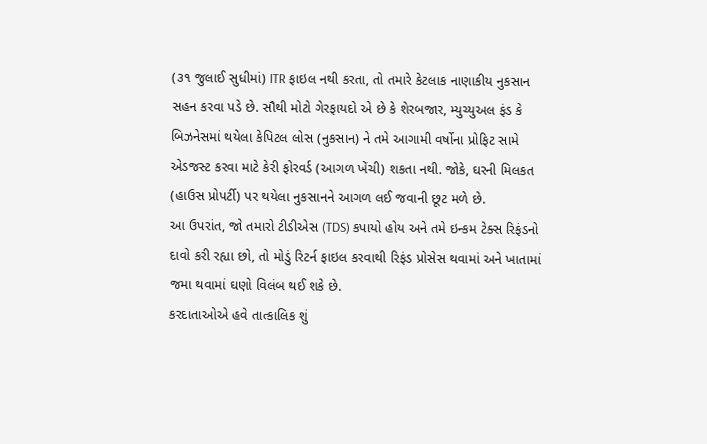(૩૧ જુલાઈ સુધીમાં) ITR ફાઇલ નથી કરતા, તો તમારે કેટલાક નાણાકીય નુકસાન સહન કરવા પડે છે. સૌથી મોટો ગેરફાયદો એ છે કે શેરબજાર, મ્યુચ્યુઅલ ફંડ કે બિઝનેસમાં થયેલા કેપિટલ લોસ (નુકસાન) ને તમે આગામી વર્ષોના પ્રોફિટ સામે એડજસ્ટ કરવા માટે કેરી ફોરવર્ડ (આગળ ખેંચી) શકતા નથી. જોકે, ઘરની મિલકત (હાઉસ પ્રોપર્ટી) પર થયેલા નુકસાનને આગળ લઈ જવાની છૂટ મળે છે.
આ ઉપરાંત, જો તમારો ટીડીએસ (TDS) કપાયો હોય અને તમે ઇન્કમ ટેક્સ રિફંડનો દાવો કરી રહ્યા છો, તો મોડું રિટર્ન ફાઇલ કરવાથી રિફંડ પ્રોસેસ થવામાં અને ખાતામાં જમા થવામાં ઘણો વિલંબ થઈ શકે છે.
કરદાતાઓએ હવે તાત્કાલિક શું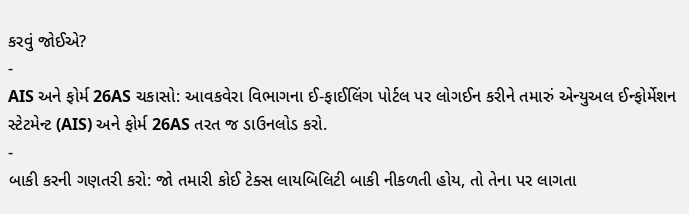કરવું જોઈએ?
-
AIS અને ફોર્મ 26AS ચકાસો: આવકવેરા વિભાગના ઈ-ફાઈલિંગ પોર્ટલ પર લોગઈન કરીને તમારું એન્યુઅલ ઈન્ફોર્મેશન સ્ટેટમેન્ટ (AIS) અને ફોર્મ 26AS તરત જ ડાઉનલોડ કરો.
-
બાકી કરની ગણતરી કરો: જો તમારી કોઈ ટેક્સ લાયબિલિટી બાકી નીકળતી હોય, તો તેના પર લાગતા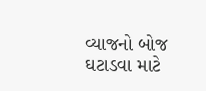વ્યાજનો બોજ ઘટાડવા માટે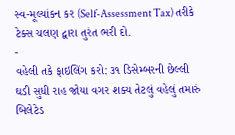સ્વ-મૂલ્યાંકન કર (Self-Assessment Tax) તરીકે ટેક્સ ચલણ દ્વારા તુરંત ભરી દો.
-
વહેલી તકે ફાઇલિંગ કરો: ૩૧ ડિસેમ્બરની છેલ્લી ઘડી સુધી રાહ જોયા વગર શક્ય તેટલું વહેલું તમારું બિલેટેડ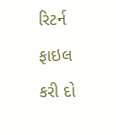રિટર્ન ફાઇલ કરી દો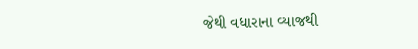જેથી વધારાના વ્યાજથી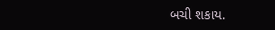બચી શકાય.